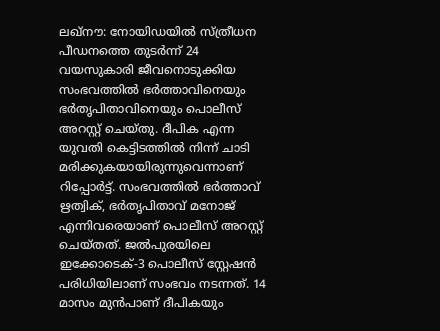ലഖ്നൗ: നോയിഡയിൽ സ്ത്രീധന പീഡനത്തെ തുടർന്ന് 24 വയസുകാരി ജീവനൊടുക്കിയ സംഭവത്തിൽ ഭർത്താവിനെയും ഭർതൃപിതാവിനെയും പൊലീസ് അറസ്റ്റ് ചെയ്തു. ദീപിക എന്ന യുവതി കെട്ടിടത്തിൽ നിന്ന് ചാടി മരിക്കുകയായിരുന്നുവെന്നാണ് റിപ്പോർട്ട്. സംഭവത്തിൽ ഭർത്താവ് ഋത്വിക്, ഭർതൃപിതാവ് മനോജ് എന്നിവരെയാണ് പൊലീസ് അറസ്റ്റ് ചെയ്തത്. ജൽപുരയിലെ ഇക്കോടെക്-3 പൊലീസ് സ്റ്റേഷൻ പരിധിയിലാണ് സംഭവം നടന്നത്. 14 മാസം മുൻപാണ് ദീപികയും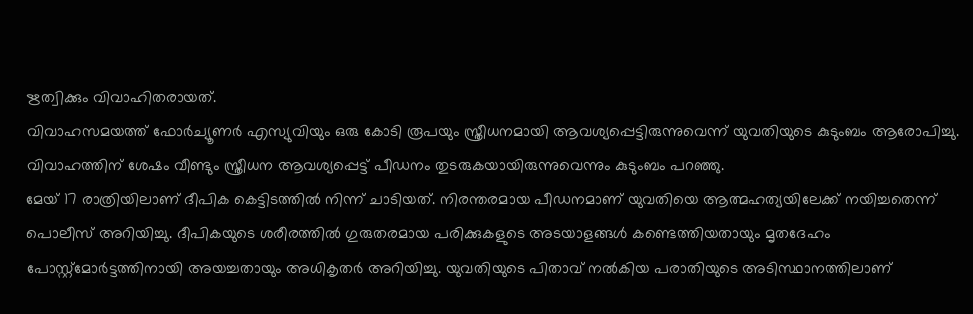ഋത്വിക്കും വിവാഹിതരായത്.
വിവാഹസമയത്ത് ഫോർച്യൂണർ എസ്യുവിയും ഒരു കോടി രൂപയും സ്ത്രീധനമായി ആവശ്യപ്പെട്ടിരുന്നുവെന്ന് യുവതിയുടെ കുടുംബം ആരോപിച്ചു. വിവാഹത്തിന് ശേഷം വീണ്ടും സ്ത്രീധന ആവശ്യപ്പെട്ട് പീഡനം തുടരുകയായിരുന്നുവെന്നും കുടുംബം പറഞ്ഞു.
മേയ് 17 രാത്രിയിലാണ് ദീപിക കെട്ടിടത്തിൽ നിന്ന് ചാടിയത്. നിരന്തരമായ പീഡനമാണ് യുവതിയെ ആത്മഹത്യയിലേക്ക് നയിച്ചതെന്ന് പൊലീസ് അറിയിച്ചു. ദീപികയുടെ ശരീരത്തിൽ ഗുരുതരമായ പരിക്കുകളുടെ അടയാളങ്ങൾ കണ്ടെത്തിയതായും മൃതദേഹം പോസ്റ്റ്മോർട്ടത്തിനായി അയച്ചതായും അധികൃതർ അറിയിച്ചു. യുവതിയുടെ പിതാവ് നൽകിയ പരാതിയുടെ അടിസ്ഥാനത്തിലാണ്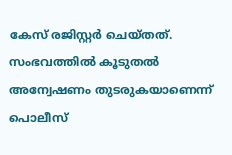കേസ് രജിസ്റ്റർ ചെയ്തത്. സംഭവത്തിൽ കൂടുതൽ അന്വേഷണം തുടരുകയാണെന്ന് പൊലീസ്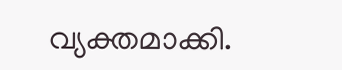വ്യക്തമാക്കി.